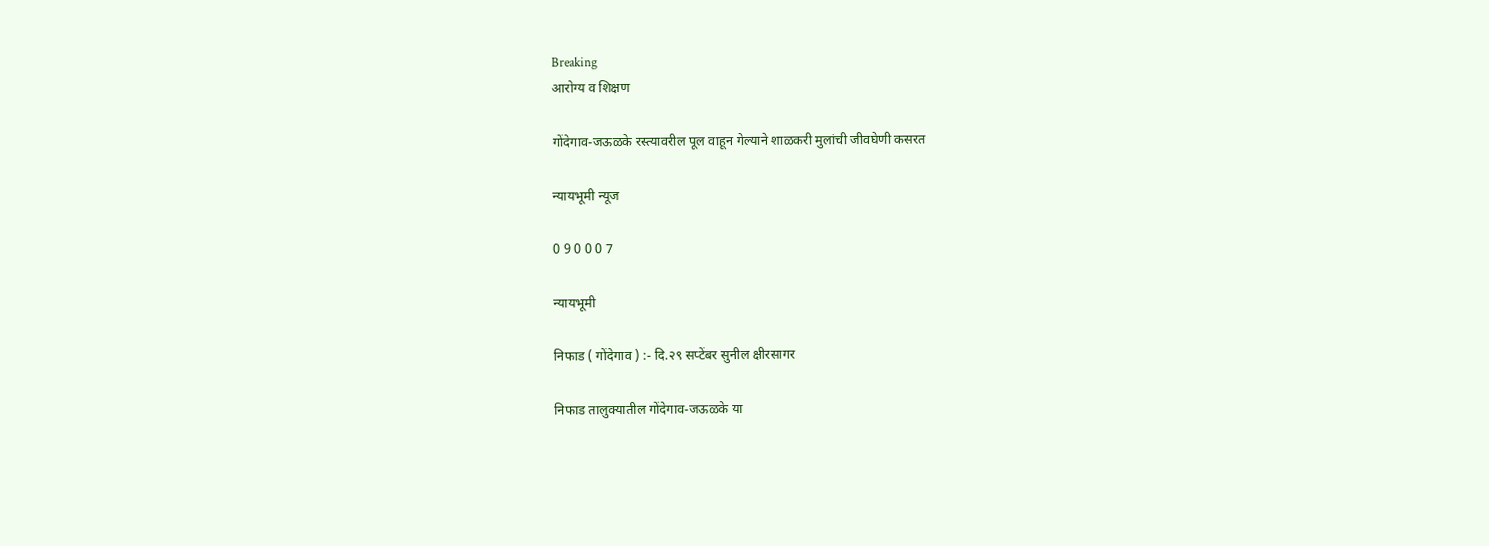Breaking
आरोग्य व शिक्षण

गोंदेगाव-जऊळके रस्त्यावरील पूल वाहून गेल्याने शाळकरी मुलांची जीवघेणी कसरत

न्यायभूमी न्यूज

0 9 0 0 0 7

न्यायभूमी

निफाड ( गोंदेगाव ) :- दि.२९ सप्टेंबर सुनील क्षीरसागर

निफाड तालुक्यातील गोंदेगाव-जऊळके या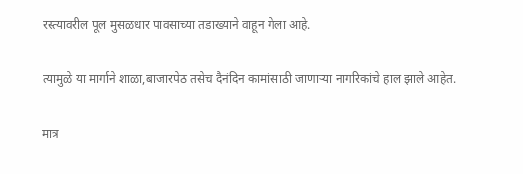रस्त्यावरील पूल मुसळधार पावसाच्या तडाख्याने वाहून गेला आहे.

त्यामुळे या मार्गाने शाळा,बाजारपेठ तसेच दैनंदिन कामांसाठी जाणाऱ्या नागरिकांचे हाल झाले आहेत.

मात्र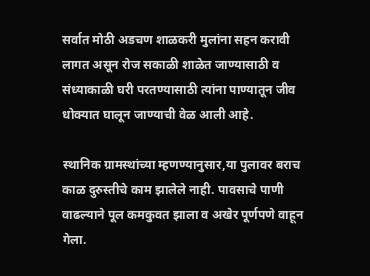सर्वात मोठी अडचण शाळकरी मुलांना सहन करावी लागत असून रोज सकाळी शाळेत जाण्यासाठी व संध्याकाळी घरी परतण्यासाठी त्यांना पाण्यातून जीव धोक्यात घालून जाण्याची वेळ आली आहे.

स्थानिक ग्रामस्थांच्या म्हणण्यानुसार,या पुलावर बराच काळ दुरुस्तीचे काम झालेले नाही. पावसाचे पाणी वाढल्याने पूल कमकुवत झाला व अखेर पूर्णपणे वाहून गेला.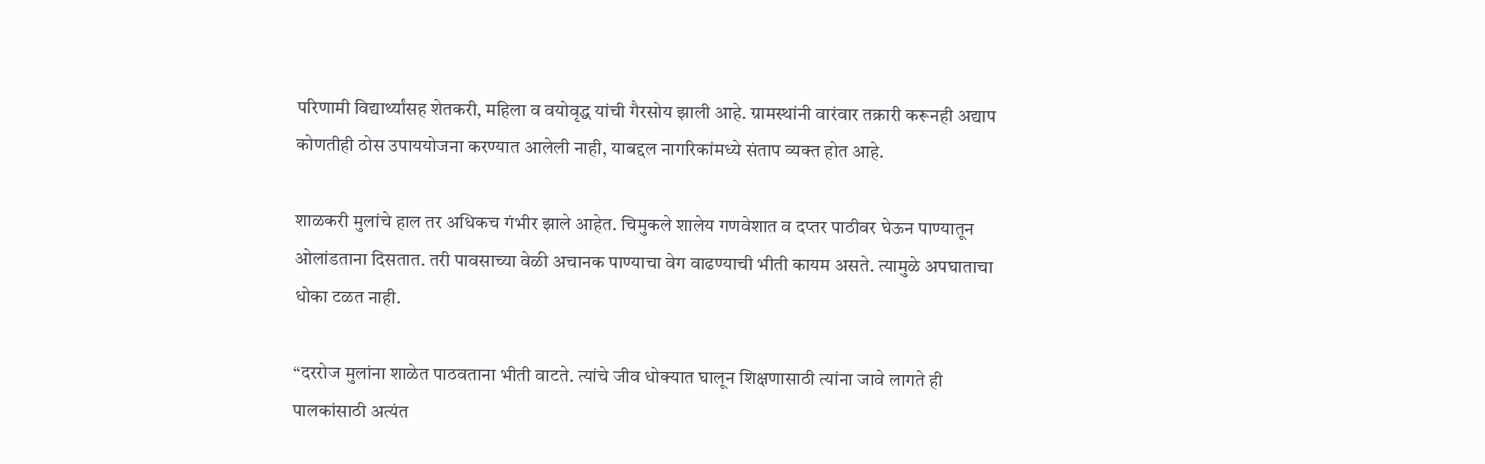परिणामी विद्यार्थ्यांसह शेतकरी, महिला व वयोवृद्ध यांची गैरसोय झाली आहे. ग्रामस्थांनी वारंवार तक्रारी करूनही अद्याप कोणतीही ठोस उपाययोजना करण्यात आलेली नाही, याबद्दल नागरिकांमध्ये संताप व्यक्त होत आहे.

शाळकरी मुलांचे हाल तर अधिकच गंभीर झाले आहेत. चिमुकले शालेय गणवेशात व दप्तर पाठीवर घेऊन पाण्यातून ओलांडताना दिसतात. तरी पावसाच्या वेळी अचानक पाण्याचा वेग वाढण्याची भीती कायम असते. त्यामुळे अपघाताचा धोका टळत नाही.

“दररोज मुलांना शाळेत पाठवताना भीती वाटते. त्यांचे जीव धोक्यात घालून शिक्षणासाठी त्यांना जावे लागते ही पालकांसाठी अत्यंत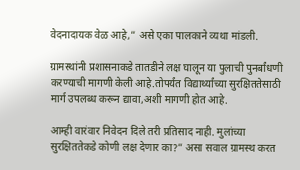वेदनादायक वेळ आहे,” असे एका पालकाने व्यथा मांडली.

ग्रामस्थांनी प्रशासनाकडे तातडीने लक्ष घालून या पुलाची पुनर्बांधणी करण्याची मागणी केली आहे.तोपर्यंत विद्यार्थ्यांच्या सुरक्षिततेसाठी मार्ग उपलब्ध करून द्यावा,अशी मागणी होत आहे.

आम्ही वारंवार निवेदन दिले तरी प्रतिसाद नाही. मुलांच्या सुरक्षिततेकडे कोणी लक्ष देणार का?” असा सवाल ग्रामस्थ करत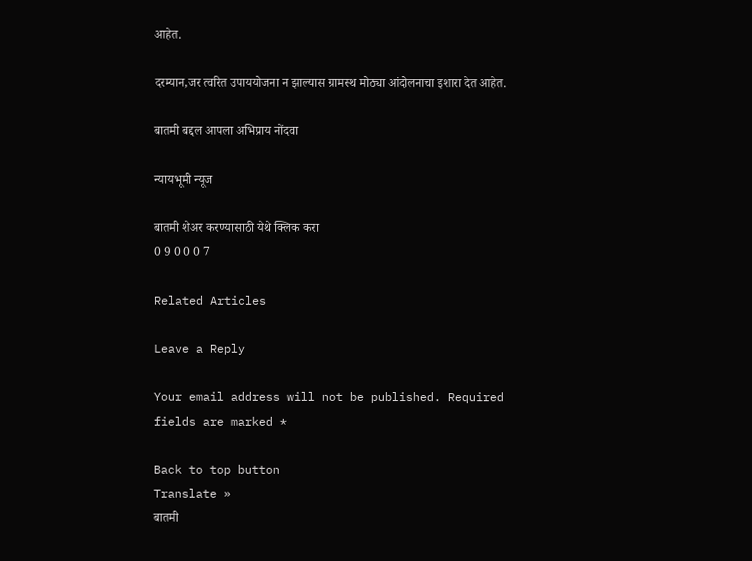आहेत.

दरम्यान,जर त्वरित उपाययोजना न झाल्यास ग्रामस्थ मोठ्या आंदोलनाचा इशारा देत आहेत.

बातमी बद्दल आपला अभिप्राय नोंदवा

न्यायभूमी न्यूज

बातमी शेअर करण्यासाठी येथे क्लिक करा
0 9 0 0 0 7

Related Articles

Leave a Reply

Your email address will not be published. Required fields are marked *

Back to top button
Translate »
बातमी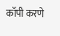कॉपी करणे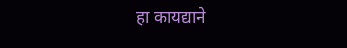हा कायद्याने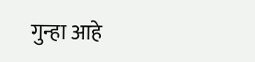गुन्हा आहे